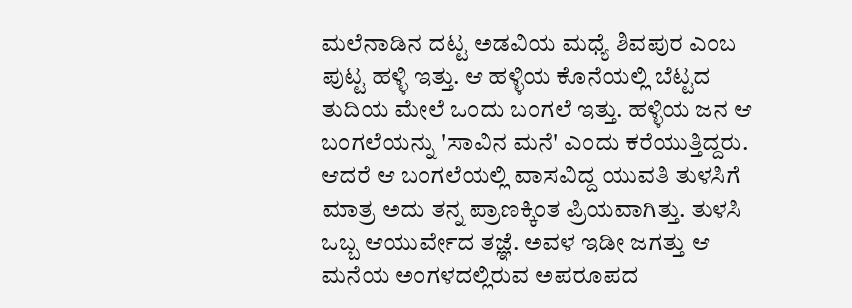ಮಲೆನಾಡಿನ ದಟ್ಟ ಅಡವಿಯ ಮಧ್ಯೆ ಶಿವಪುರ ಎಂಬ ಪುಟ್ಟ ಹಳ್ಳಿ ಇತ್ತು. ಆ ಹಳ್ಳಿಯ ಕೊನೆಯಲ್ಲಿ ಬೆಟ್ಟದ ತುದಿಯ ಮೇಲೆ ಒಂದು ಬಂಗಲೆ ಇತ್ತು. ಹಳ್ಳಿಯ ಜನ ಆ ಬಂಗಲೆಯನ್ನು 'ಸಾವಿನ ಮನೆ' ಎಂದು ಕರೆಯುತ್ತಿದ್ದರು. ಆದರೆ ಆ ಬಂಗಲೆಯಲ್ಲಿ ವಾಸವಿದ್ದ ಯುವತಿ ತುಳಸಿಗೆ ಮಾತ್ರ ಅದು ತನ್ನ ಪ್ರಾಣಕ್ಕಿಂತ ಪ್ರಿಯವಾಗಿತ್ತು. ತುಳಸಿ ಒಬ್ಬ ಆಯುರ್ವೇದ ತಜ್ಞೆ. ಅವಳ ಇಡೀ ಜಗತ್ತು ಆ ಮನೆಯ ಅಂಗಳದಲ್ಲಿರುವ ಅಪರೂಪದ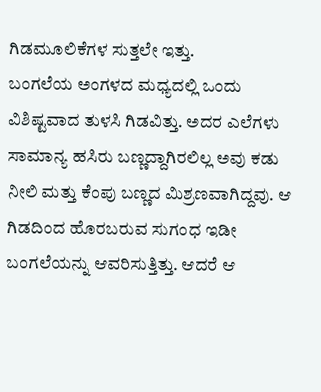ಗಿಡಮೂಲಿಕೆಗಳ ಸುತ್ತಲೇ ಇತ್ತು.
ಬಂಗಲೆಯ ಅಂಗಳದ ಮಧ್ಯದಲ್ಲಿ ಒಂದು ವಿಶಿಷ್ಟವಾದ ತುಳಸಿ ಗಿಡವಿತ್ತು. ಅದರ ಎಲೆಗಳು ಸಾಮಾನ್ಯ ಹಸಿರು ಬಣ್ಣದ್ದಾಗಿರಲಿಲ್ಲ ಅವು ಕಡು ನೀಲಿ ಮತ್ತು ಕೆಂಪು ಬಣ್ಣದ ಮಿಶ್ರಣವಾಗಿದ್ದವು. ಆ ಗಿಡದಿಂದ ಹೊರಬರುವ ಸುಗಂಧ ಇಡೀ ಬಂಗಲೆಯನ್ನು ಆವರಿಸುತ್ತಿತ್ತು. ಆದರೆ ಆ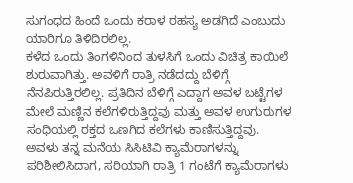ಸುಗಂಧದ ಹಿಂದೆ ಒಂದು ಕರಾಳ ರಹಸ್ಯ ಅಡಗಿದೆ ಎಂಬುದು ಯಾರಿಗೂ ತಿಳಿದಿರಲಿಲ್ಲ.
ಕಳೆದ ಒಂದು ತಿಂಗಳಿನಿಂದ ತುಳಸಿಗೆ ಒಂದು ವಿಚಿತ್ರ ಕಾಯಿಲೆ ಶುರುವಾಗಿತ್ತು. ಅವಳಿಗೆ ರಾತ್ರಿ ನಡೆದದ್ದು ಬೆಳಿಗ್ಗೆ ನೆನಪಿರುತ್ತಿರಲಿಲ್ಲ. ಪ್ರತಿದಿನ ಬೆಳಿಗ್ಗೆ ಎದ್ದಾಗ ಅವಳ ಬಟ್ಟೆಗಳ ಮೇಲೆ ಮಣ್ಣಿನ ಕಲೆಗಳಿರುತ್ತಿದ್ದವು ಮತ್ತು ಅವಳ ಉಗುರುಗಳ ಸಂಧಿಯಲ್ಲಿ ರಕ್ತದ ಒಣಗಿದ ಕಲೆಗಳು ಕಾಣಿಸುತ್ತಿದ್ದವು. ಅವಳು ತನ್ನ ಮನೆಯ ಸಿಸಿಟಿವಿ ಕ್ಯಾಮೆರಾಗಳನ್ನು ಪರಿಶೀಲಿಸಿದಾಗ, ಸರಿಯಾಗಿ ರಾತ್ರಿ 1 ಗಂಟೆಗೆ ಕ್ಯಾಮೆರಾಗಳು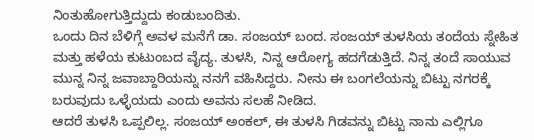ನಿಂತುಹೋಗುತ್ತಿದ್ದುದು ಕಂಡುಬಂದಿತು.
ಒಂದು ದಿನ ಬೆಳಿಗ್ಗೆ ಅವಳ ಮನೆಗೆ ಡಾ. ಸಂಜಯ್ ಬಂದ. ಸಂಜಯ್ ತುಳಸಿಯ ತಂದೆಯ ಸ್ನೇಹಿತ ಮತ್ತು ಹಳೆಯ ಕುಟುಂಬದ ವೈದ್ಯ. ತುಳಸಿ, ನಿನ್ನ ಆರೋಗ್ಯ ಹದಗೆಡುತ್ತಿದೆ. ನಿನ್ನ ತಂದೆ ಸಾಯುವ ಮುನ್ನ ನಿನ್ನ ಜವಾಬ್ದಾರಿಯನ್ನು ನನಗೆ ವಹಿಸಿದ್ದರು. ನೀನು ಈ ಬಂಗಲೆಯನ್ನು ಬಿಟ್ಟು ನಗರಕ್ಕೆ ಬರುವುದು ಒಳ್ಳೆಯದು ಎಂದು ಅವನು ಸಲಹೆ ನೀಡಿದ.
ಆದರೆ ತುಳಸಿ ಒಪ್ಪಲಿಲ್ಲ. ಸಂಜಯ್ ಅಂಕಲ್, ಈ ತುಳಸಿ ಗಿಡವನ್ನು ಬಿಟ್ಟು ನಾನು ಎಲ್ಲಿಗೂ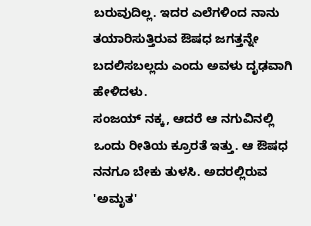ಬರುವುದಿಲ್ಲ. ಇದರ ಎಲೆಗಳಿಂದ ನಾನು ತಯಾರಿಸುತ್ತಿರುವ ಔಷಧ ಜಗತ್ತನ್ನೇ ಬದಲಿಸಬಲ್ಲದು ಎಂದು ಅವಳು ದೃಢವಾಗಿ ಹೇಳಿದಳು.
ಸಂಜಯ್ ನಕ್ಕ, ಆದರೆ ಆ ನಗುವಿನಲ್ಲಿ ಒಂದು ರೀತಿಯ ಕ್ರೂರತೆ ಇತ್ತು. ಆ ಔಷಧ ನನಗೂ ಬೇಕು ತುಳಸಿ. ಅದರಲ್ಲಿರುವ 'ಅಮೃತ'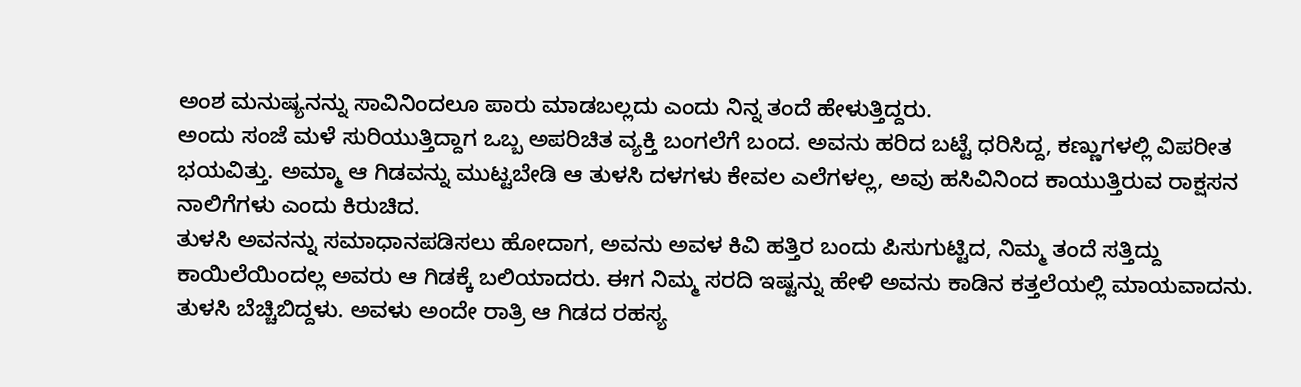ಅಂಶ ಮನುಷ್ಯನನ್ನು ಸಾವಿನಿಂದಲೂ ಪಾರು ಮಾಡಬಲ್ಲದು ಎಂದು ನಿನ್ನ ತಂದೆ ಹೇಳುತ್ತಿದ್ದರು.
ಅಂದು ಸಂಜೆ ಮಳೆ ಸುರಿಯುತ್ತಿದ್ದಾಗ ಒಬ್ಬ ಅಪರಿಚಿತ ವ್ಯಕ್ತಿ ಬಂಗಲೆಗೆ ಬಂದ. ಅವನು ಹರಿದ ಬಟ್ಟೆ ಧರಿಸಿದ್ದ, ಕಣ್ಣುಗಳಲ್ಲಿ ವಿಪರೀತ ಭಯವಿತ್ತು. ಅಮ್ಮಾ ಆ ಗಿಡವನ್ನು ಮುಟ್ಟಬೇಡಿ ಆ ತುಳಸಿ ದಳಗಳು ಕೇವಲ ಎಲೆಗಳಲ್ಲ, ಅವು ಹಸಿವಿನಿಂದ ಕಾಯುತ್ತಿರುವ ರಾಕ್ಷಸನ ನಾಲಿಗೆಗಳು ಎಂದು ಕಿರುಚಿದ.
ತುಳಸಿ ಅವನನ್ನು ಸಮಾಧಾನಪಡಿಸಲು ಹೋದಾಗ, ಅವನು ಅವಳ ಕಿವಿ ಹತ್ತಿರ ಬಂದು ಪಿಸುಗುಟ್ಟಿದ, ನಿಮ್ಮ ತಂದೆ ಸತ್ತಿದ್ದು ಕಾಯಿಲೆಯಿಂದಲ್ಲ ಅವರು ಆ ಗಿಡಕ್ಕೆ ಬಲಿಯಾದರು. ಈಗ ನಿಮ್ಮ ಸರದಿ ಇಷ್ಟನ್ನು ಹೇಳಿ ಅವನು ಕಾಡಿನ ಕತ್ತಲೆಯಲ್ಲಿ ಮಾಯವಾದನು.
ತುಳಸಿ ಬೆಚ್ಚಿಬಿದ್ದಳು. ಅವಳು ಅಂದೇ ರಾತ್ರಿ ಆ ಗಿಡದ ರಹಸ್ಯ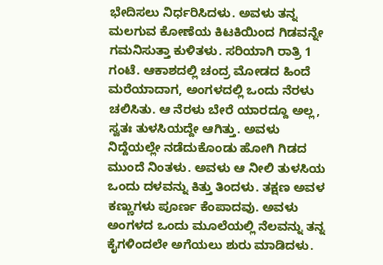ಭೇದಿಸಲು ನಿರ್ಧರಿಸಿದಳು. ಅವಳು ತನ್ನ ಮಲಗುವ ಕೋಣೆಯ ಕಿಟಕಿಯಿಂದ ಗಿಡವನ್ನೇ ಗಮನಿಸುತ್ತಾ ಕುಳಿತಳು. ಸರಿಯಾಗಿ ರಾತ್ರಿ 1 ಗಂಟೆ. ಆಕಾಶದಲ್ಲಿ ಚಂದ್ರ ಮೋಡದ ಹಿಂದೆ ಮರೆಯಾದಾಗ, ಅಂಗಳದಲ್ಲಿ ಒಂದು ನೆರಳು ಚಲಿಸಿತು. ಆ ನೆರಳು ಬೇರೆ ಯಾರದ್ದೂ ಅಲ್ಲ, ಸ್ವತಃ ತುಳಸಿಯದ್ದೇ ಆಗಿತ್ತು. ಅವಳು ನಿದ್ದೆಯಲ್ಲೇ ನಡೆದುಕೊಂಡು ಹೋಗಿ ಗಿಡದ ಮುಂದೆ ನಿಂತಳು. ಅವಳು ಆ ನೀಲಿ ತುಳಸಿಯ ಒಂದು ದಳವನ್ನು ಕಿತ್ತು ತಿಂದಳು. ತಕ್ಷಣ ಅವಳ ಕಣ್ಣುಗಳು ಪೂರ್ಣ ಕೆಂಪಾದವು. ಅವಳು ಅಂಗಳದ ಒಂದು ಮೂಲೆಯಲ್ಲಿ ನೆಲವನ್ನು ತನ್ನ ಕೈಗಳಿಂದಲೇ ಅಗೆಯಲು ಶುರು ಮಾಡಿದಳು.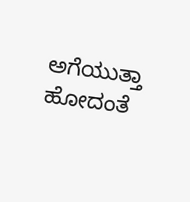ಅಗೆಯುತ್ತಾ ಹೋದಂತೆ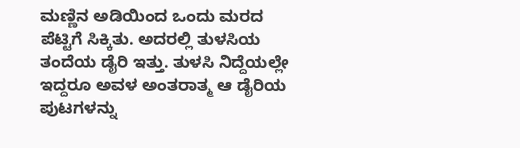ಮಣ್ಣಿನ ಅಡಿಯಿಂದ ಒಂದು ಮರದ ಪೆಟ್ಟಿಗೆ ಸಿಕ್ಕಿತು. ಅದರಲ್ಲಿ ತುಳಸಿಯ ತಂದೆಯ ಡೈರಿ ಇತ್ತು. ತುಳಸಿ ನಿದ್ದೆಯಲ್ಲೇ ಇದ್ದರೂ ಅವಳ ಅಂತರಾತ್ಮ ಆ ಡೈರಿಯ ಪುಟಗಳನ್ನು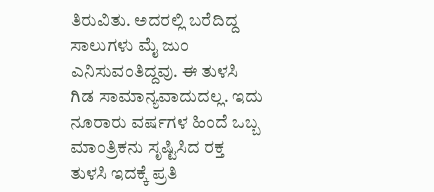ತಿರುವಿತು. ಅದರಲ್ಲಿ ಬರೆದಿದ್ದ ಸಾಲುಗಳು ಮೈ ಜುಂ ಎನಿಸುವಂತಿದ್ದವು. ಈ ತುಳಸಿ ಗಿಡ ಸಾಮಾನ್ಯವಾದುದಲ್ಲ. ಇದು ನೂರಾರು ವರ್ಷಗಳ ಹಿಂದೆ ಒಬ್ಬ ಮಾಂತ್ರಿಕನು ಸೃಷ್ಟಿಸಿದ ರಕ್ತ ತುಳಸಿ ಇದಕ್ಕೆ ಪ್ರತಿ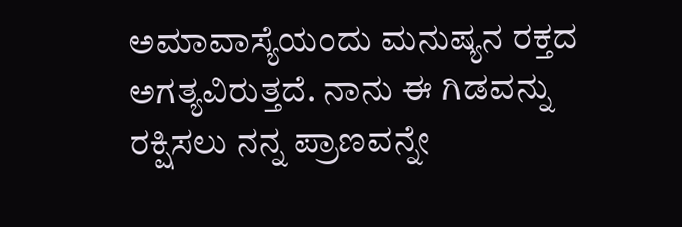ಅಮಾವಾಸ್ಯೆಯಂದು ಮನುಷ್ಯನ ರಕ್ತದ ಅಗತ್ಯವಿರುತ್ತದೆ. ನಾನು ಈ ಗಿಡವನ್ನು ರಕ್ಷಿಸಲು ನನ್ನ ಪ್ರಾಣವನ್ನೇ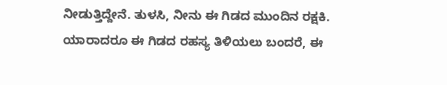ನೀಡುತ್ತಿದ್ದೇನೆ. ತುಳಸಿ, ನೀನು ಈ ಗಿಡದ ಮುಂದಿನ ರಕ್ಷಕಿ. ಯಾರಾದರೂ ಈ ಗಿಡದ ರಹಸ್ಯ ತಿಳಿಯಲು ಬಂದರೆ, ಈ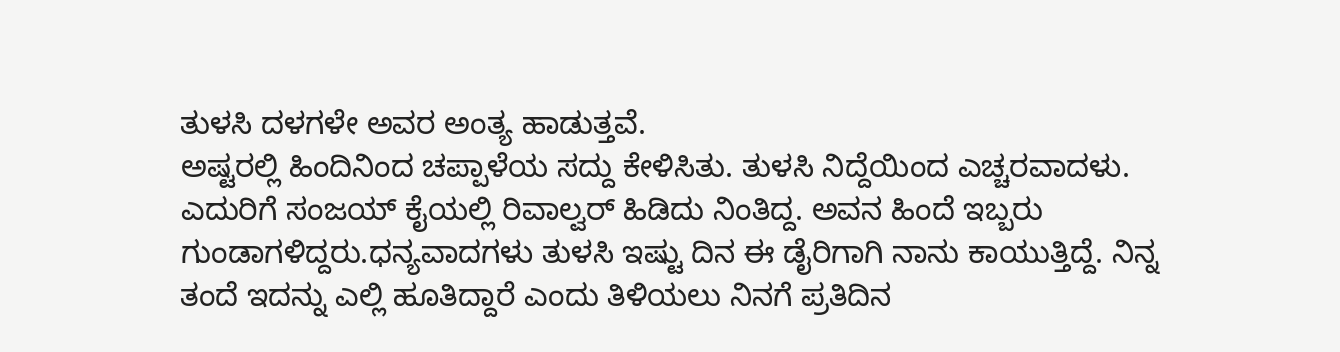ತುಳಸಿ ದಳಗಳೇ ಅವರ ಅಂತ್ಯ ಹಾಡುತ್ತವೆ.
ಅಷ್ಟರಲ್ಲಿ ಹಿಂದಿನಿಂದ ಚಪ್ಪಾಳೆಯ ಸದ್ದು ಕೇಳಿಸಿತು. ತುಳಸಿ ನಿದ್ದೆಯಿಂದ ಎಚ್ಚರವಾದಳು. ಎದುರಿಗೆ ಸಂಜಯ್ ಕೈಯಲ್ಲಿ ರಿವಾಲ್ವರ್ ಹಿಡಿದು ನಿಂತಿದ್ದ. ಅವನ ಹಿಂದೆ ಇಬ್ಬರು ಗುಂಡಾಗಳಿದ್ದರು.ಧನ್ಯವಾದಗಳು ತುಳಸಿ ಇಷ್ಟು ದಿನ ಈ ಡೈರಿಗಾಗಿ ನಾನು ಕಾಯುತ್ತಿದ್ದೆ. ನಿನ್ನ ತಂದೆ ಇದನ್ನು ಎಲ್ಲಿ ಹೂತಿದ್ದಾರೆ ಎಂದು ತಿಳಿಯಲು ನಿನಗೆ ಪ್ರತಿದಿನ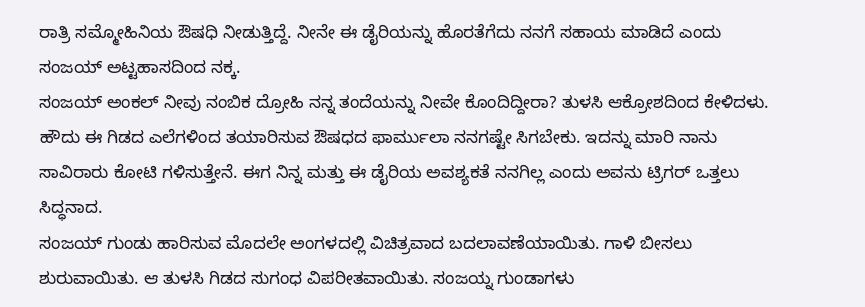ರಾತ್ರಿ ಸಮ್ಮೋಹಿನಿಯ ಔಷಧಿ ನೀಡುತ್ತಿದ್ದೆ. ನೀನೇ ಈ ಡೈರಿಯನ್ನು ಹೊರತೆಗೆದು ನನಗೆ ಸಹಾಯ ಮಾಡಿದೆ ಎಂದು ಸಂಜಯ್ ಅಟ್ಟಹಾಸದಿಂದ ನಕ್ಕ.
ಸಂಜಯ್ ಅಂಕಲ್ ನೀವು ನಂಬಿಕ ದ್ರೋಹಿ ನನ್ನ ತಂದೆಯನ್ನು ನೀವೇ ಕೊಂದಿದ್ದೀರಾ? ತುಳಸಿ ಆಕ್ರೋಶದಿಂದ ಕೇಳಿದಳು.
ಹೌದು ಈ ಗಿಡದ ಎಲೆಗಳಿಂದ ತಯಾರಿಸುವ ಔಷಧದ ಫಾರ್ಮುಲಾ ನನಗಷ್ಟೇ ಸಿಗಬೇಕು. ಇದನ್ನು ಮಾರಿ ನಾನು ಸಾವಿರಾರು ಕೋಟಿ ಗಳಿಸುತ್ತೇನೆ. ಈಗ ನಿನ್ನ ಮತ್ತು ಈ ಡೈರಿಯ ಅವಶ್ಯಕತೆ ನನಗಿಲ್ಲ ಎಂದು ಅವನು ಟ್ರಿಗರ್ ಒತ್ತಲು ಸಿದ್ಧನಾದ.
ಸಂಜಯ್ ಗುಂಡು ಹಾರಿಸುವ ಮೊದಲೇ ಅಂಗಳದಲ್ಲಿ ವಿಚಿತ್ರವಾದ ಬದಲಾವಣೆಯಾಯಿತು. ಗಾಳಿ ಬೀಸಲು ಶುರುವಾಯಿತು. ಆ ತುಳಸಿ ಗಿಡದ ಸುಗಂಧ ವಿಪರೀತವಾಯಿತು. ಸಂಜಯ್ನ ಗುಂಡಾಗಳು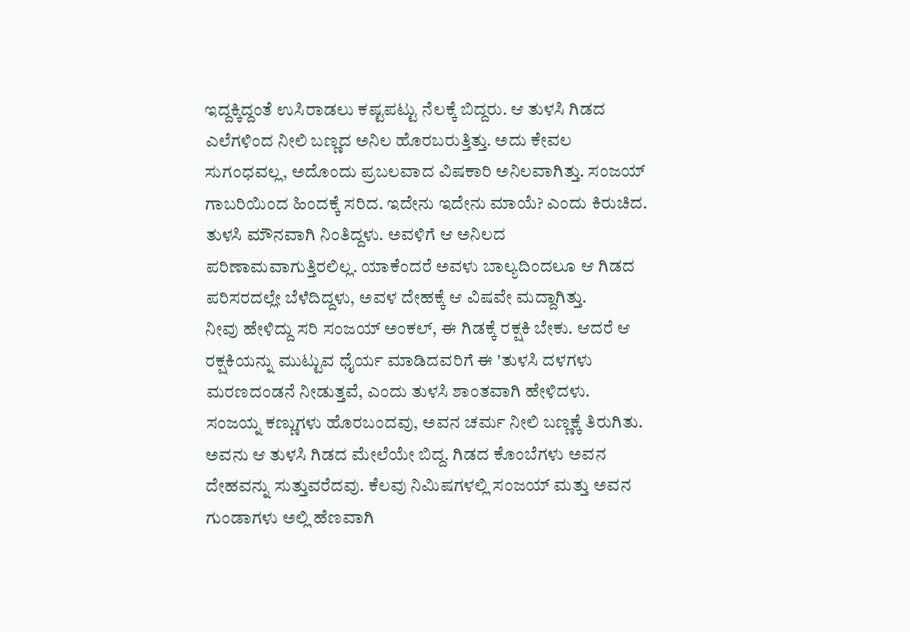ಇದ್ದಕ್ಕಿದ್ದಂತೆ ಉಸಿರಾಡಲು ಕಷ್ಟಪಟ್ಟು ನೆಲಕ್ಕೆ ಬಿದ್ದರು. ಆ ತುಳಸಿ ಗಿಡದ ಎಲೆಗಳಿಂದ ನೀಲಿ ಬಣ್ಣದ ಅನಿಲ ಹೊರಬರುತ್ತಿತ್ತು. ಅದು ಕೇವಲ ಸುಗಂಧವಲ್ಲ, ಅದೊಂದು ಪ್ರಬಲವಾದ ವಿಷಕಾರಿ ಅನಿಲವಾಗಿತ್ತು. ಸಂಜಯ್ ಗಾಬರಿಯಿಂದ ಹಿಂದಕ್ಕೆ ಸರಿದ. ಇದೇನು ಇದೇನು ಮಾಯೆ? ಎಂದು ಕಿರುಚಿದ.
ತುಳಸಿ ಮೌನವಾಗಿ ನಿಂತಿದ್ದಳು. ಅವಳಿಗೆ ಆ ಅನಿಲದ ಪರಿಣಾಮವಾಗುತ್ತಿರಲಿಲ್ಲ. ಯಾಕೆಂದರೆ ಅವಳು ಬಾಲ್ಯದಿಂದಲೂ ಆ ಗಿಡದ ಪರಿಸರದಲ್ಲೇ ಬೆಳೆದಿದ್ದಳು, ಅವಳ ದೇಹಕ್ಕೆ ಆ ವಿಷವೇ ಮದ್ದಾಗಿತ್ತು.
ನೀವು ಹೇಳಿದ್ದು ಸರಿ ಸಂಜಯ್ ಅಂಕಲ್, ಈ ಗಿಡಕ್ಕೆ ರಕ್ಷಕಿ ಬೇಕು. ಆದರೆ ಆ ರಕ್ಷಕಿಯನ್ನು ಮುಟ್ಟುವ ಧೈರ್ಯ ಮಾಡಿದವರಿಗೆ ಈ 'ತುಳಸಿ ದಳಗಳು ಮರಣದಂಡನೆ ನೀಡುತ್ತವೆ, ಎಂದು ತುಳಸಿ ಶಾಂತವಾಗಿ ಹೇಳಿದಳು.
ಸಂಜಯ್ನ ಕಣ್ಣುಗಳು ಹೊರಬಂದವು, ಅವನ ಚರ್ಮ ನೀಲಿ ಬಣ್ಣಕ್ಕೆ ತಿರುಗಿತು. ಅವನು ಆ ತುಳಸಿ ಗಿಡದ ಮೇಲೆಯೇ ಬಿದ್ದ. ಗಿಡದ ಕೊಂಬೆಗಳು ಅವನ ದೇಹವನ್ನು ಸುತ್ತುವರೆದವು. ಕೆಲವು ನಿಮಿಷಗಳಲ್ಲಿ ಸಂಜಯ್ ಮತ್ತು ಅವನ ಗುಂಡಾಗಳು ಅಲ್ಲಿ ಹೆಣವಾಗಿ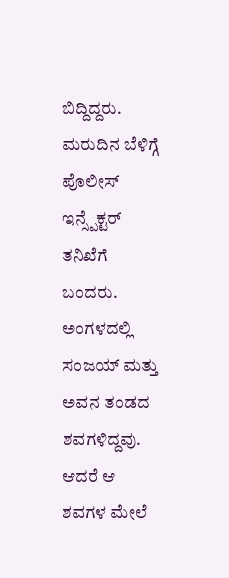ಬಿದ್ದಿದ್ದರು.
ಮರುದಿನ ಬೆಳಿಗ್ಗೆ ಪೊಲೀಸ್ ಇನ್ಸ್ಪೆಕ್ಟರ್ ತನಿಖೆಗೆ ಬಂದರು. ಅಂಗಳದಲ್ಲಿ ಸಂಜಯ್ ಮತ್ತು ಅವನ ತಂಡದ ಶವಗಳಿದ್ದವು. ಆದರೆ ಆ ಶವಗಳ ಮೇಲೆ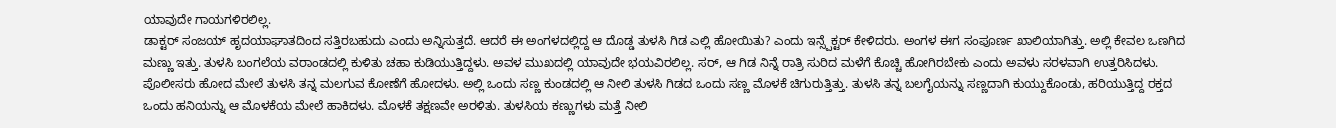ಯಾವುದೇ ಗಾಯಗಳಿರಲಿಲ್ಲ.
ಡಾಕ್ಟರ್ ಸಂಜಯ್ ಹೃದಯಾಘಾತದಿಂದ ಸತ್ತಿರಬಹುದು ಎಂದು ಅನ್ನಿಸುತ್ತದೆ. ಆದರೆ ಈ ಅಂಗಳದಲ್ಲಿದ್ದ ಆ ದೊಡ್ಡ ತುಳಸಿ ಗಿಡ ಎಲ್ಲಿ ಹೋಯಿತು? ಎಂದು ಇನ್ಸ್ಪೆಕ್ಟರ್ ಕೇಳಿದರು. ಅಂಗಳ ಈಗ ಸಂಪೂರ್ಣ ಖಾಲಿಯಾಗಿತ್ತು. ಅಲ್ಲಿ ಕೇವಲ ಒಣಗಿದ ಮಣ್ಣು ಇತ್ತು. ತುಳಸಿ ಬಂಗಲೆಯ ವರಾಂಡದಲ್ಲಿ ಕುಳಿತು ಚಹಾ ಕುಡಿಯುತ್ತಿದ್ದಳು. ಅವಳ ಮುಖದಲ್ಲಿ ಯಾವುದೇ ಭಯವಿರಲಿಲ್ಲ. ಸರ್, ಆ ಗಿಡ ನಿನ್ನೆ ರಾತ್ರಿ ಸುರಿದ ಮಳೆಗೆ ಕೊಚ್ಚಿ ಹೋಗಿರಬೇಕು ಎಂದು ಅವಳು ಸರಳವಾಗಿ ಉತ್ತರಿಸಿದಳು.
ಪೊಲೀಸರು ಹೋದ ಮೇಲೆ ತುಳಸಿ ತನ್ನ ಮಲಗುವ ಕೋಣೆಗೆ ಹೋದಳು. ಅಲ್ಲಿ ಒಂದು ಸಣ್ಣ ಕುಂಡದಲ್ಲಿ ಆ ನೀಲಿ ತುಳಸಿ ಗಿಡದ ಒಂದು ಸಣ್ಣ ಮೊಳಕೆ ಚಿಗುರುತ್ತಿತ್ತು. ತುಳಸಿ ತನ್ನ ಬಲಗೈಯನ್ನು ಸಣ್ಣದಾಗಿ ಕುಯ್ದುಕೊಂಡು, ಹರಿಯುತ್ತಿದ್ದ ರಕ್ತದ ಒಂದು ಹನಿಯನ್ನು ಆ ಮೊಳಕೆಯ ಮೇಲೆ ಹಾಕಿದಳು. ಮೊಳಕೆ ತಕ್ಷಣವೇ ಅರಳಿತು. ತುಳಸಿಯ ಕಣ್ಣುಗಳು ಮತ್ತೆ ನೀಲಿ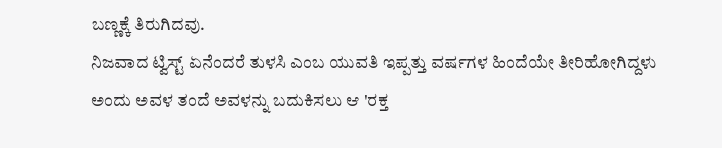ಬಣ್ಣಕ್ಕೆ ತಿರುಗಿದವು.
ನಿಜವಾದ ಟ್ವಿಸ್ಟ್ ಏನೆಂದರೆ ತುಳಸಿ ಎಂಬ ಯುವತಿ ಇಪ್ಪತ್ತು ವರ್ಷಗಳ ಹಿಂದೆಯೇ ತೀರಿಹೋಗಿದ್ದಳು ಅಂದು ಅವಳ ತಂದೆ ಅವಳನ್ನು ಬದುಕಿಸಲು ಆ 'ರಕ್ತ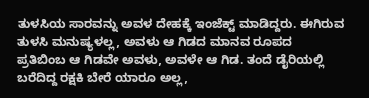ತುಳಸಿಯ ಸಾರವನ್ನು ಅವಳ ದೇಹಕ್ಕೆ ಇಂಜೆಕ್ಟ್ ಮಾಡಿದ್ದರು. ಈಗಿರುವ ತುಳಸಿ ಮನುಷ್ಯಳಲ್ಲ, ಅವಳು ಆ ಗಿಡದ ಮಾನವ ರೂಪದ ಪ್ರತಿಬಿಂಬ ಆ ಗಿಡವೇ ಅವಳು, ಅವಳೇ ಆ ಗಿಡ. ತಂದೆ ಡೈರಿಯಲ್ಲಿ ಬರೆದಿದ್ದ ರಕ್ಷಕಿ ಬೇರೆ ಯಾರೂ ಅಲ್ಲ,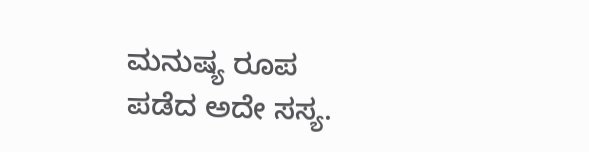ಮನುಷ್ಯ ರೂಪ ಪಡೆದ ಅದೇ ಸಸ್ಯ.